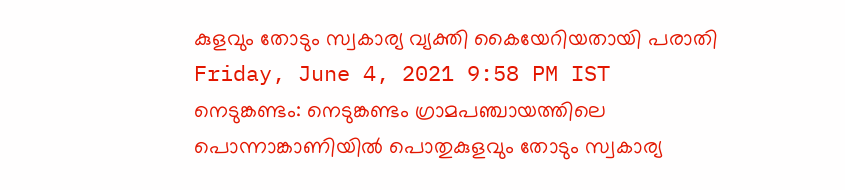കുളവും തോടും സ്വകാര്യ വ്യക്തി കൈയേറിയതായി പരാതി
Friday, June 4, 2021 9:58 PM IST
നെടുങ്കണ്ടം: നെടുങ്കണ്ടം ഗ്രാമപഞ്ചായത്തിലെ പൊന്നാങ്കാണിയിൽ പൊതുകുളവും തോടും സ്വകാര്യ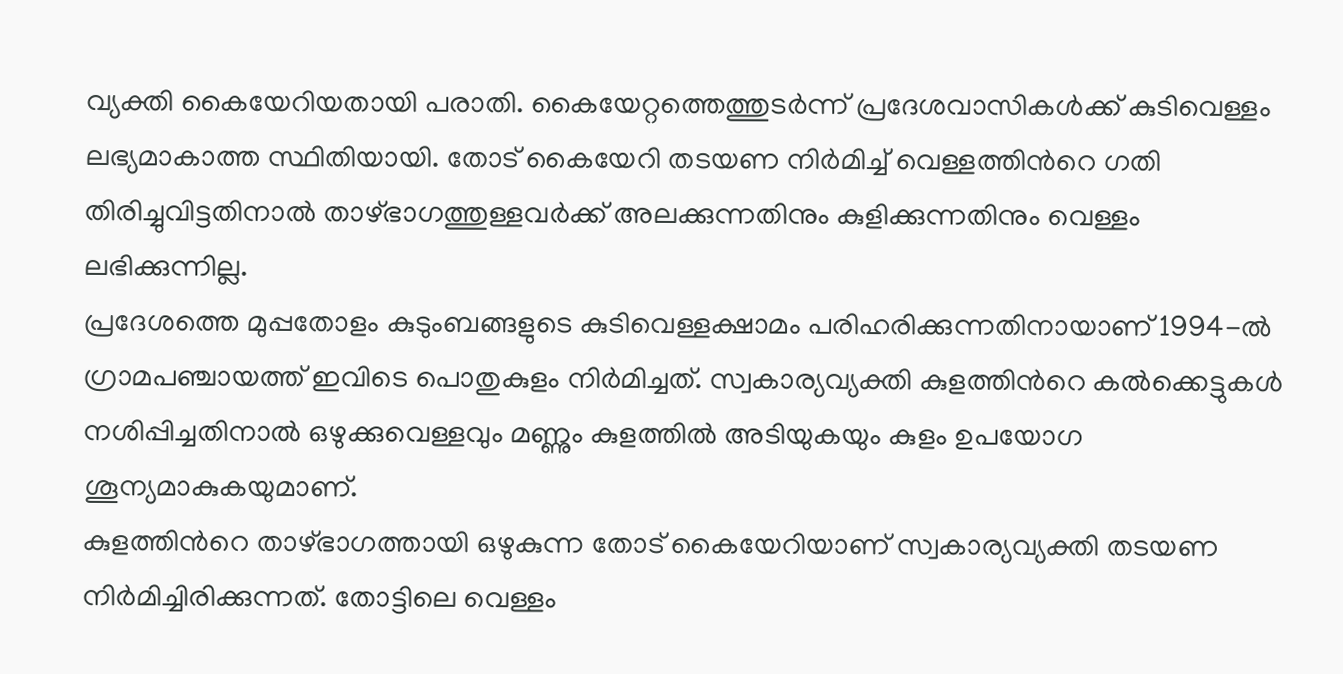വ്യക്തി കൈയേറിയതായി പരാതി. കൈയേറ്റത്തെത്തുടർന്ന് പ്രദേശവാസികൾക്ക് കുടിവെള്ളം ലഭ്യമാകാത്ത സ്ഥിതിയായി. തോട് കൈയേറി തടയണ നിർമിച്ച് വെള്ളത്തിന്‍റെ ഗതി തിരിച്ചുവിട്ടതിനാൽ താഴ്ഭാഗത്തുള്ളവർക്ക് അലക്കുന്നതിനും കുളിക്കുന്നതിനും വെള്ളം ലഭിക്കുന്നില്ല.
പ്രദേശത്തെ മുപ്പതോളം കുടുംബങ്ങളുടെ കുടിവെള്ളക്ഷാമം പരിഹരിക്കുന്നതിനായാണ് 1994-ൽ ഗ്രാമപഞ്ചായത്ത് ഇവിടെ പൊതുകുളം നിർമിച്ചത്. സ്വകാര്യവ്യക്തി കുളത്തിന്‍റെ കൽക്കെട്ടുകൾ നശിപ്പിച്ചതിനാൽ ഒഴുക്കുവെള്ളവും മണ്ണും കുളത്തിൽ അടിയുകയും കുളം ഉപയോഗ ശൂന്യമാകുകയുമാണ്.
കുളത്തിന്‍റെ താഴ്ഭാഗത്തായി ഒഴുകുന്ന തോട് കൈയേറിയാണ് സ്വകാര്യവ്യക്തി തടയണ നിർമിച്ചിരിക്കുന്നത്. തോട്ടിലെ വെള്ളം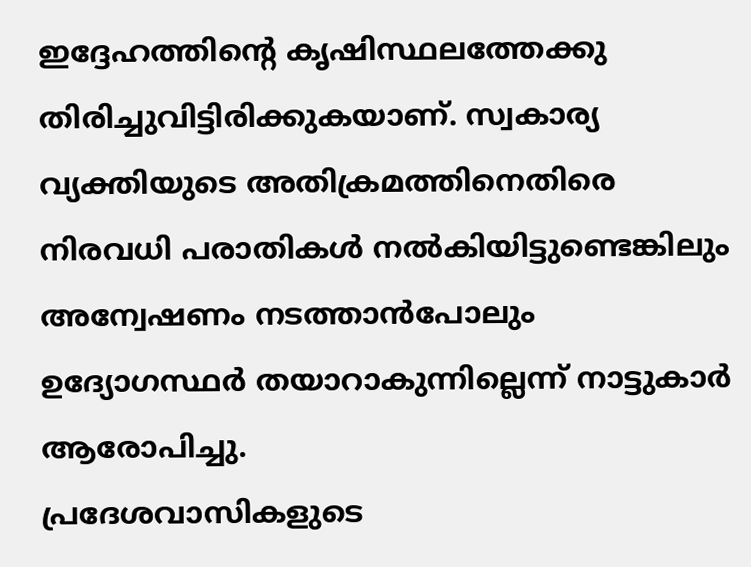ഇദ്ദേഹത്തിന്‍റെ കൃഷിസ്ഥലത്തേക്കു തിരിച്ചുവിട്ടിരിക്കുകയാണ്. സ്വകാര്യ വ്യക്തിയുടെ അതിക്രമത്തിനെതിരെ നിരവധി പരാതികൾ നൽകിയിട്ടുണ്ടെങ്കിലും അന്വേഷണം നടത്താൻപോലും ഉദ്യോഗസ്ഥർ തയാറാകുന്നില്ലെന്ന് നാട്ടുകാർ ആരോപിച്ചു.
പ്രദേശവാസികളുടെ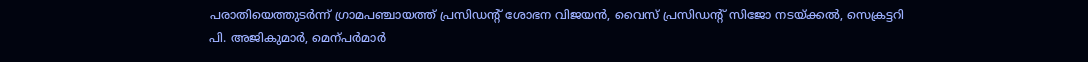പരാതിയെത്തുടർന്ന് ഗ്രാമപഞ്ചായത്ത് പ്രസിഡന്‍റ് ശോഭന വിജയൻ, വൈസ് പ്രസിഡന്‍റ് സിജോ നടയ്ക്കൽ, സെക്രട്ടറി പി. അജികുമാർ, മെന്പർമാർ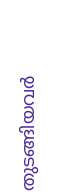തുടങ്ങിയവർ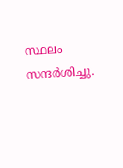സ്ഥലം സന്ദർശിച്ചു.